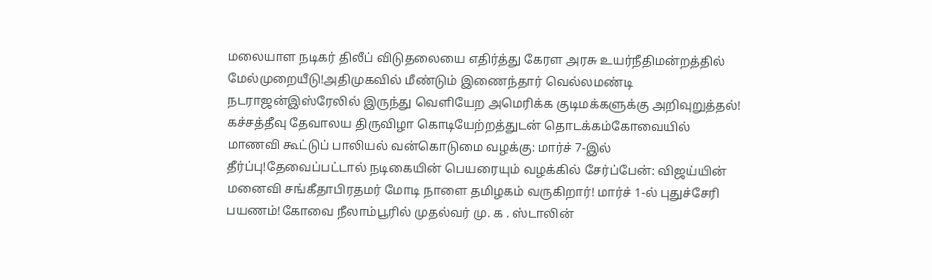மலையாள நடிகர் திலீப் விடுதலையை எதிர்த்து கேரள அரசு உயர்நீதிமன்றத்தில் மேல்முறையீடு!அதிமுகவில் மீண்டும் இணைந்தார் வெல்லமண்டி நடராஜன்இஸ்ரேலில் இருந்து வெளியேற அமெரிக்க குடிமக்களுக்கு அறிவுறுத்தல்! கச்சத்தீவு தேவாலய திருவிழா கொடியேற்றத்துடன் தொடக்கம்கோவையில் மாணவி கூட்டுப் பாலியல் வன்கொடுமை வழக்கு: மார்ச் 7-இல் தீர்ப்பு!தேவைப்பட்டால் நடிகையின் பெயரையும் வழக்கில் சேர்ப்பேன்: விஜய்யின் மனைவி சங்கீதாபிரதமர் மோடி நாளை தமிழகம் வருகிறார்! மார்ச் 1-ல் புதுச்சேரி பயணம்!கோவை நீலாம்பூரில் முதல்வர் மு. க . ஸ்டாலின்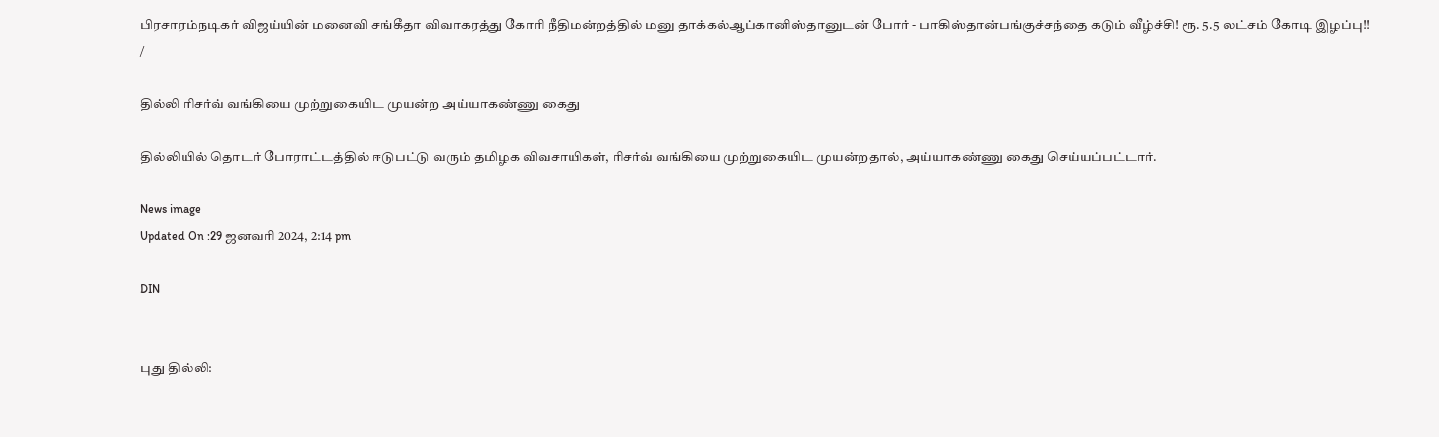பிரசாரம்நடிகர் விஜய்யின் மனைவி சங்கீதா விவாகரத்து கோரி நீதிமன்றத்தில் மனு தாக்கல்ஆப்கானிஸ்தானுடன் போர் - பாகிஸ்தான்பங்குச்சந்தை கடும் வீழ்ச்சி! ரூ. 5.5 லட்சம் கோடி இழப்பு!!
/

தில்லி ரிசர்வ் வங்கியை முற்றுகையிட முயன்ற அய்யாகண்ணு கைது

தில்லியில் தொடர் போராட்டத்தில் ஈடுபட்டு வரும் தமிழக விவசாயிகள், ரிசர்வ் வங்கியை முற்றுகையிட முயன்றதால், அய்யாகண்ணு கைது செய்யப்பட்டார்.

News image
Updated On :29 ஜனவரி 2024, 2:14 pm

DIN


புது தில்லி: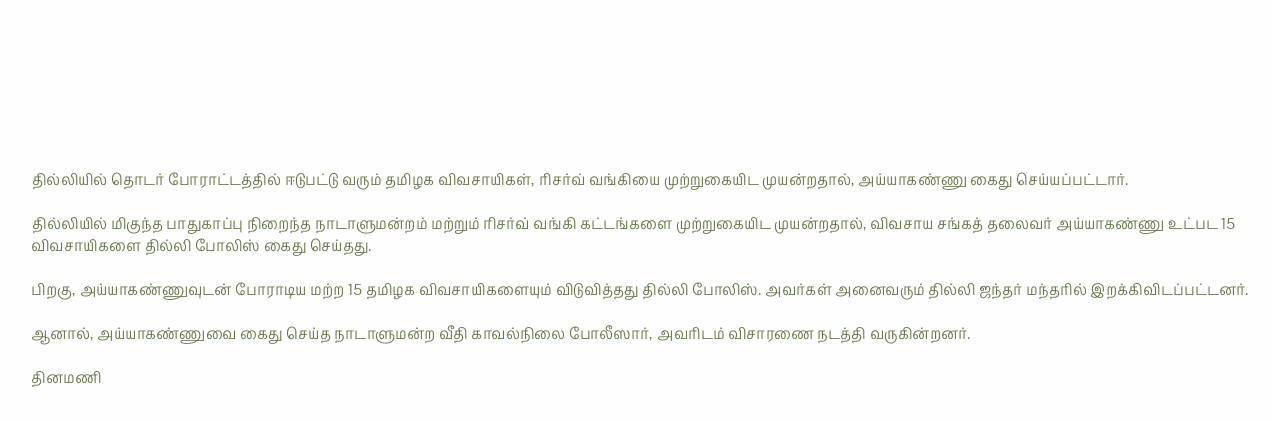தில்லியில் தொடர் போராட்டத்தில் ஈடுபட்டு வரும் தமிழக விவசாயிகள், ரிசர்வ் வங்கியை முற்றுகையிட முயன்றதால், அய்யாகண்ணு கைது செய்யப்பட்டார்.

தில்லியில் மிகுந்த பாதுகாப்பு நிறைந்த நாடாளுமன்றம் மற்றும் ரிசர்வ் வங்கி கட்டங்களை முற்றுகையிட முயன்றதால், விவசாய சங்கத் தலைவர் அய்யாகண்ணு உட்பட 15 விவசாயிகளை தில்லி போலிஸ் கைது செய்தது.

பிறகு, அய்யாகண்ணுவுடன் போராடிய மற்ற 15 தமிழக விவசாயிகளையும் விடுவித்தது தில்லி போலிஸ். அவர்கள் அனைவரும் தில்லி ஜந்தர் மந்தரில் இறக்கிவிடப்பட்டனர்.

ஆனால், அய்யாகண்ணுவை கைது செய்த நாடாளுமன்ற வீதி காவல்நிலை போலீஸார், அவரிடம் விசாரணை நடத்தி வருகின்றனர்.

தினமணி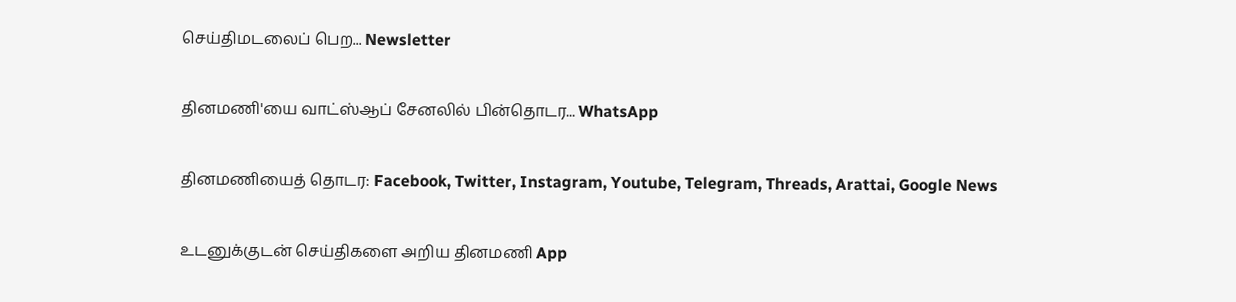செய்திமடலைப் பெற... Newsletter

தினமணி'யை வாட்ஸ்ஆப் சேனலில் பின்தொடர... WhatsApp

தினமணியைத் தொடர: Facebook, Twitter, Instagram, Youtube, Telegram, Threads, Arattai, Google News

உடனுக்குடன் செய்திகளை அறிய தினமணி App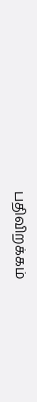பதிவிறக்கம்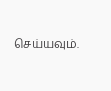செய்யவும்.